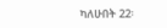ካለሁበት 22፡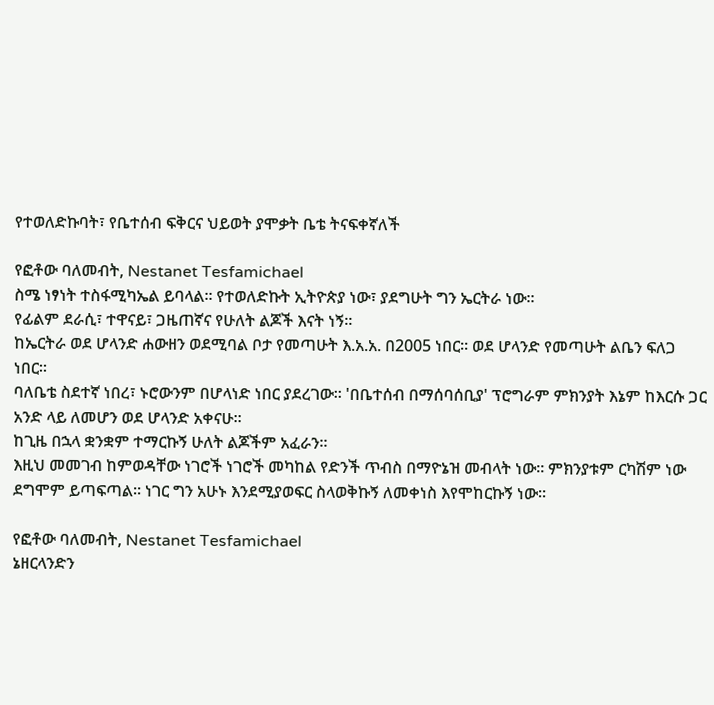የተወለድኩባት፣ የቤተሰብ ፍቅርና ህይወት ያሞቃት ቤቴ ትናፍቀኛለች

የፎቶው ባለመብት, Nestanet Tesfamichael
ስሜ ነፃነት ተስፋሚካኤል ይባላል። የተወለድኩት ኢትዮጵያ ነው፣ ያደግሁት ግን ኤርትራ ነው።
የፊልም ደራሲ፣ ተዋናይ፣ ጋዜጠኛና የሁለት ልጆች እናት ነኝ።
ከኤርትራ ወደ ሆላንድ ሐውዘን ወደሚባል ቦታ የመጣሁት እ.አ.አ. በ2005 ነበር። ወደ ሆላንድ የመጣሁት ልቤን ፍለጋ ነበር።
ባለቤቴ ስደተኛ ነበረ፣ ኑሮውንም በሆላነድ ነበር ያደረገው። 'በቤተሰብ በማሰባሰቢያ' ፕሮግራም ምክንያት እኔም ከእርሱ ጋር አንድ ላይ ለመሆን ወደ ሆላንድ አቀናሁ።
ከጊዜ በኋላ ቋንቋም ተማርኩኝ ሁለት ልጆችም አፈራን።
እዚህ መመገብ ከምወዳቸው ነገሮች ነገሮች መካከል የድንች ጥብስ በማዮኔዝ መብላት ነው። ምክንያቱም ርካሽም ነው ደግሞም ይጣፍጣል። ነገር ግን አሁኑ እንደሚያወፍር ስላወቅኩኝ ለመቀነስ እየሞከርኩኝ ነው።

የፎቶው ባለመብት, Nestanet Tesfamichael
ኔዘርላንድን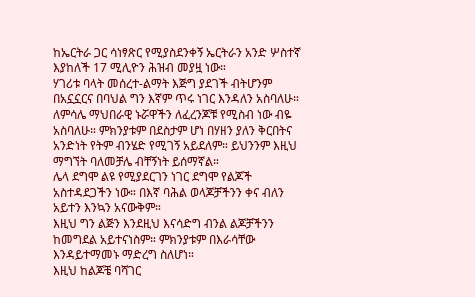ከኤርትራ ጋር ሳነፃጽር የሚያስደንቀኝ ኤርትራን አንድ ሦስተኛ እያከለች 17 ሚሊዮን ሕዝብ መያዟ ነው።
ሃገሪቱ ባላት መሰረተ-ልማት እጅግ ያደገች ብትሆንም በአኗኗርና በባህል ግን እኛም ጥሩ ነገር እንዳለን አስባለሁ።
ለምሳሌ ማህበራዊ ኑሯዋችን ለፈረንጆቹ የሚስብ ነው ብዬ አስባለሁ። ምክንያቱም በደስታም ሆነ በሃዘን ያለን ቅርበትና አንድነት የትም ብንሄድ የሚገኝ አይደለም። ይህንንም እዚህ ማግኘት ባለመቻሌ ብቸኝነት ይሰማኛል።
ሌላ ደግሞ ልዩ የሚያደርገን ነገር ደግሞ የልጆች አስተዳደጋችን ነው። በእኛ ባሕል ወላጆቻችንን ቀና ብለን አይተን እንኳን አናውቅም።
እዚህ ግን ልጅን እንደዚህ እናሳድግ ብንል ልጆቻችንን ከመግደል አይተናነስም። ምክንያቱም በእራሳቸው እንዳይተማመኑ ማድረግ ስለሆነ።
እዚህ ከልጆቼ ባሻገር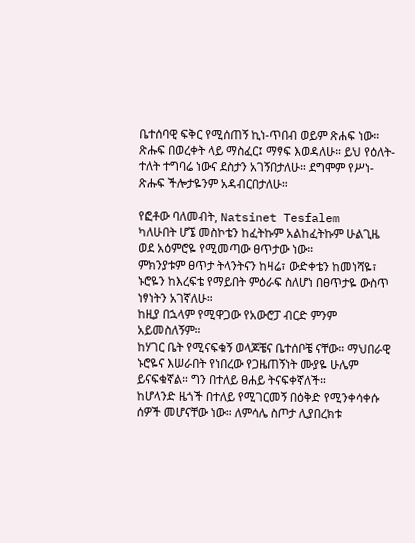ቤተሰባዊ ፍቅር የሚሰጠኝ ኪነ-ጥበብ ወይም ጽሐፍ ነው።
ጽሑፍ በወረቀት ላይ ማስፈር፤ ማፃፍ እወዳለሁ። ይህ የዕለት-ተለት ተግባሬ ነውና ደስታን አገኝበታለሁ። ደግሞም የሥነ-ጽሑፍ ችሎታዬንም አዳብርበታለሁ።

የፎቶው ባለመብት, Natsinet Tesfalem
ካለሁበት ሆኜ መስኮቴን ከፈትኩም አልከፈትኩም ሁልጊዜ ወደ አዕምሮዬ የሚመጣው ፀጥታው ነው።
ምክንያቱም ፀጥታ ትላንትናን ከዛሬ፣ ውድቀቴን ከመነሻዬ፣ ኑሮዬን ከእረፍቴ የማይበት ምዕራፍ ስለሆነ በፀጥታዬ ውስጥ ነፃነትን አገኛለሁ።
ከዚያ በኋላም የሚዋጋው የአውሮፓ ብርድ ምንም አይመስለኝም።
ከሃገር ቤት የሚናፍቁኝ ወላጆቼና ቤተሰቦቼ ናቸው። ማህበራዊ ኑሮዬና እሠራበት የነበረው የጋዜጠኝነት ሙያዬ ሁሌም ይናፍቁኛል። ግን በተለይ ፀሐይ ትናፍቀኛለች።
ከሆላንድ ዜጎች በተለይ የሚገርመኝ በዕቅድ የሚንቀሳቀሱ ሰዎች መሆናቸው ነው። ለምሳሌ ስጦታ ሊያበረክቱ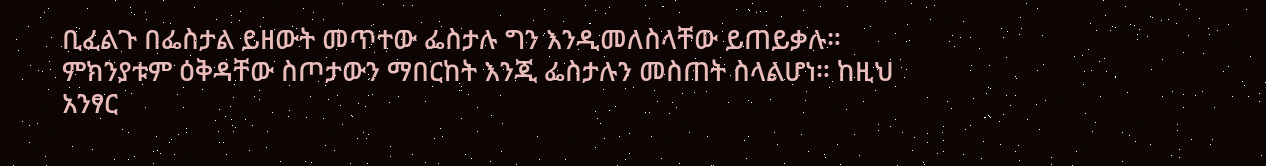ቢፈልጉ በፌስታል ይዘውት መጥተው ፌስታሉ ግን እንዲመለስላቸው ይጠይቃሉ።
ምክንያቱም ዕቅዳቸው ስጦታውን ማበርከት እንጂ ፌስታሉን መስጠት ስላልሆነ። ከዚህ አንፃር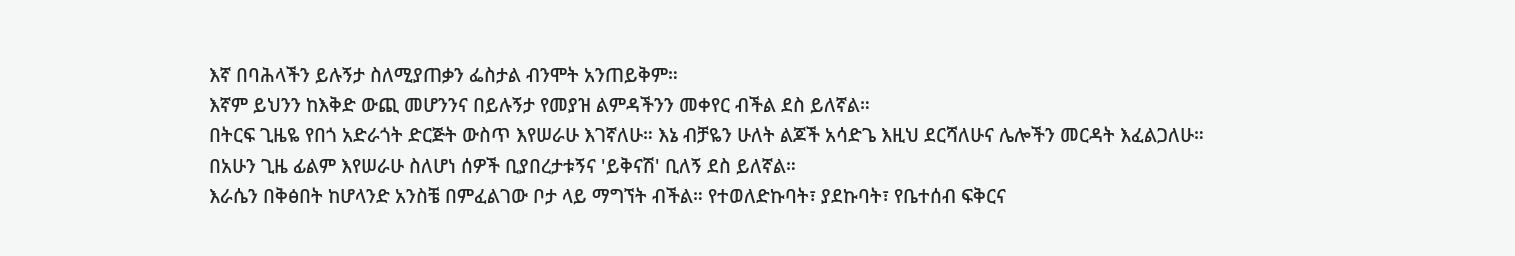እኛ በባሕላችን ይሉኝታ ስለሚያጠቃን ፌስታል ብንሞት አንጠይቅም።
እኛም ይህንን ከእቅድ ውጪ መሆንንና በይሉኝታ የመያዝ ልምዳችንን መቀየር ብችል ደስ ይለኛል።
በትርፍ ጊዜዬ የበጎ አድራጎት ድርጅት ውስጥ እየሠራሁ እገኛለሁ። እኔ ብቻዬን ሁለት ልጆች አሳድጌ እዚህ ደርሻለሁና ሌሎችን መርዳት እፈልጋለሁ።
በአሁን ጊዜ ፊልም እየሠራሁ ስለሆነ ሰዎች ቢያበረታቱኝና 'ይቅናሽ' ቢለኝ ደስ ይለኛል።
እራሴን በቅፅበት ከሆላንድ አንስቼ በምፈልገው ቦታ ላይ ማግኘት ብችል። የተወለድኩባት፣ ያደኩባት፣ የቤተሰብ ፍቅርና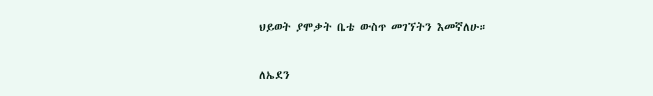ህይወት ያሞቃት ቤቴ ውስጥ መገኘትን እመኛለሁ።

ለኤደን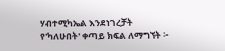ሃብተሚካኤል እንደነገረቻት
የ'ካለሁበት' ቀጣይ ክፍል ለማግኘት ፦